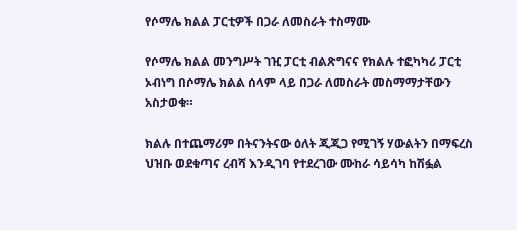የሶማሌ ክልል ፓርቲዎች በጋራ ለመስራት ተስማሙ

የሶማሌ ክልል መንግሥት ገዢ ፓርቲ ብልጽግናና የክልሉ ተፎካካሪ ፓርቲ ኦብነግ በሶማሌ ክልል ሰላም ላይ በጋራ ለመስራት መስማማታቸውን አስታወቁ።

ክልሉ በተጨማሪም በትናንትናው ዕለት ጂጂጋ የሚገኝ ሃውልትን በማፍረስ ህዝቡ ወደቁጣና ረብሻ እንዲገባ የተደረገው ሙከራ ሳይሳካ ከሽፏል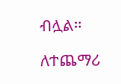ብሏል።

ለተጨማሪ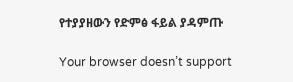የተያያዘውን የድምፅ ፋይል ያዳምጡ

Your browser doesn’t support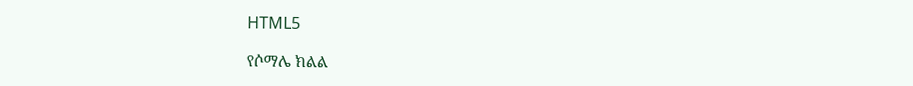HTML5

የሶማሌ ክልል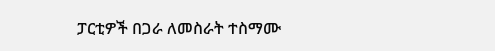ፓርቲዎች በጋራ ለመስራት ተስማሙ